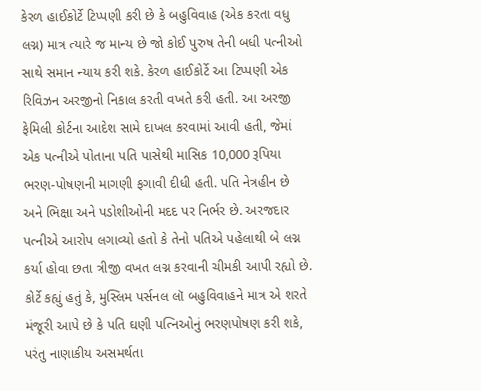કેરળ હાઈકોર્ટે ટિપ્પણી કરી છે કે બહુવિવાહ (એક કરતા વધુ લગ્ન) માત્ર ત્યારે જ માન્ય છે જો કોઈ પુરુષ તેની બધી પત્નીઓ સાથે સમાન ન્યાય કરી શકે. કેરળ હાઈકોર્ટે આ ટિપ્પણી એક રિવિઝન અરજીનો નિકાલ કરતી વખતે કરી હતી. આ અરજી ફેમિલી કોર્ટના આદેશ સામે દાખલ કરવામાં આવી હતી, જેમાં એક પત્નીએ પોતાના પતિ પાસેથી માસિક 10,000 રૂપિયા ભરણ-પોષણની માગણી ફગાવી દીધી હતી. પતિ નેત્રહીન છે અને ભિક્ષા અને પડોશીઓની મદદ પર નિર્ભર છે. અરજદાર પત્નીએ આરોપ લગાવ્યો હતો કે તેનો પતિએ પહેલાથી બે લગ્ન કર્યા હોવા છતા ત્રીજી વખત લગ્ન કરવાની ચીમકી આપી રહ્યો છે.
કોર્ટે કહ્યું હતું કે, મુસ્લિમ પર્સનલ લૉ બહુવિવાહને માત્ર એ શરતે મંજૂરી આપે છે કે પતિ ઘણી પત્નિઓનું ભરણપોષણ કરી શકે, પરંતુ નાણાકીય અસમર્થતા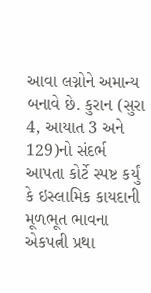આવા લગ્નોને અમાન્ય બનાવે છે. કુરાન (સુરા 4, આયાત 3 અને 129)નો સંદર્ભ આપતા કોર્ટે સ્પષ્ટ કર્યું કે ઇસ્લામિક કાયદાની મૂળભૂત ભાવના એકપત્ની પ્રથા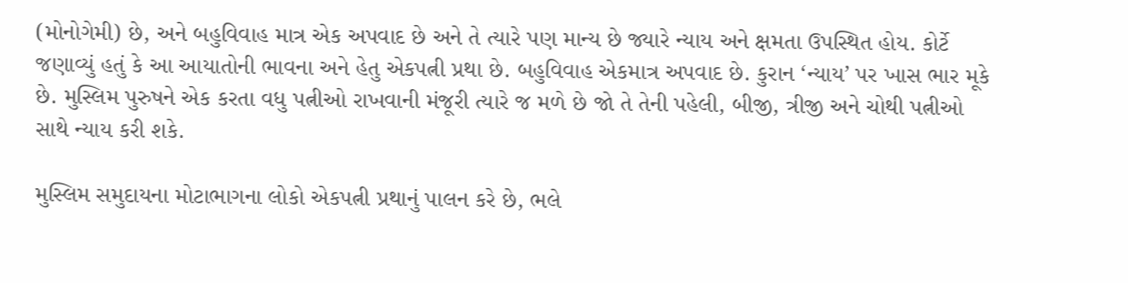(મોનોગેમી) છે, અને બહુવિવાહ માત્ર એક અપવાદ છે અને તે ત્યારે પણ માન્ય છે જ્યારે ન્યાય અને ક્ષમતા ઉપસ્થિત હોય. કોર્ટે જણાવ્યું હતું કે આ આયાતોની ભાવના અને હેતુ એકપત્ની પ્રથા છે. બહુવિવાહ એકમાત્ર અપવાદ છે. કુરાન ‘ન્યાય’ પર ખાસ ભાર મૂકે છે. મુસ્લિમ પુરુષને એક કરતા વધુ પત્નીઓ રાખવાની મંજૂરી ત્યારે જ મળે છે જો તે તેની પહેલી, બીજી, ત્રીજી અને ચોથી પત્નીઓ સાથે ન્યાય કરી શકે.

મુસ્લિમ સમુદાયના મોટાભાગના લોકો એકપત્ની પ્રથાનું પાલન કરે છે, ભલે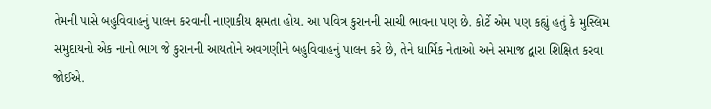તેમની પાસે બહુવિવાહનું પાલન કરવાની નાણાકીય ક્ષમતા હોય. આ પવિત્ર કુરાનની સાચી ભાવના પણ છે. કોર્ટે એમ પણ કહ્યું હતું કે મુસ્લિમ સમુદાયનો એક નાનો ભાગ જે કુરાનની આયતોને અવગણીને બહુવિવાહનું પાલન કરે છે, તેને ધાર્મિક નેતાઓ અને સમાજ દ્વારા શિક્ષિત કરવા જોઈએ.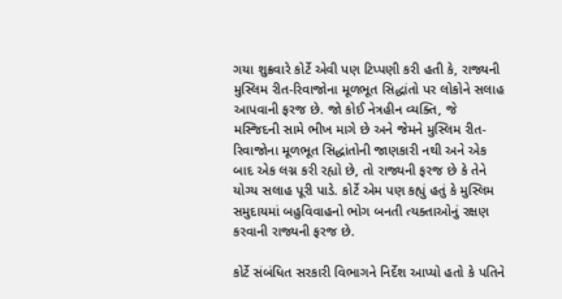ગયા શુક્રવારે કોર્ટે એવી પણ ટિપ્પણી કરી હતી કે, રાજ્યની મુસ્લિમ રીત-રિવાજોના મૂળભૂત સિદ્ધાંતો પર લોકોને સલાહ આપવાની ફરજ છે. જો કોઈ નેત્રહીન વ્યક્તિ, જે મસ્જિદની સામે ભીખ માગે છે અને જેમને મુસ્લિમ રીત-રિવાજોના મૂળભૂત સિદ્ધાંતોની જાણકારી નથી અને એક બાદ એક લગ્ન કરી રહ્યો છે, તો રાજ્યની ફરજ છે કે તેને યોગ્ય સલાહ પૂરી પાડે. કોર્ટે એમ પણ કહ્યું હતું કે મુસ્લિમ સમુદાયમાં બહુવિવાહનો ભોગ બનતી ત્યક્તાઓનું રક્ષણ કરવાની રાજ્યની ફરજ છે.

કોર્ટે સંબંધિત સરકારી વિભાગને નિર્દેશ આપ્યો હતો કે પતિને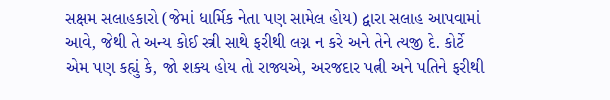સક્ષમ સલાહકારો (જેમાં ધાર્મિક નેતા પણ સામેલ હોય) દ્વારા સલાહ આપવામાં આવે, જેથી તે અન્ય કોઈ સ્ત્રી સાથે ફરીથી લગ્ન ન કરે અને તેને ત્યજી દે. કોર્ટે એમ પણ કહ્યું કે, જો શક્ય હોય તો રાજ્યએ, અરજદાર પત્ની અને પતિને ફરીથી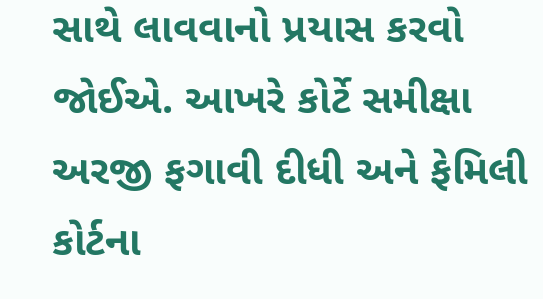સાથે લાવવાનો પ્રયાસ કરવો જોઈએ. આખરે કોર્ટે સમીક્ષા અરજી ફગાવી દીધી અને ફેમિલી કોર્ટના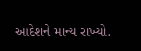આદેશને માન્ય રાખ્યો.